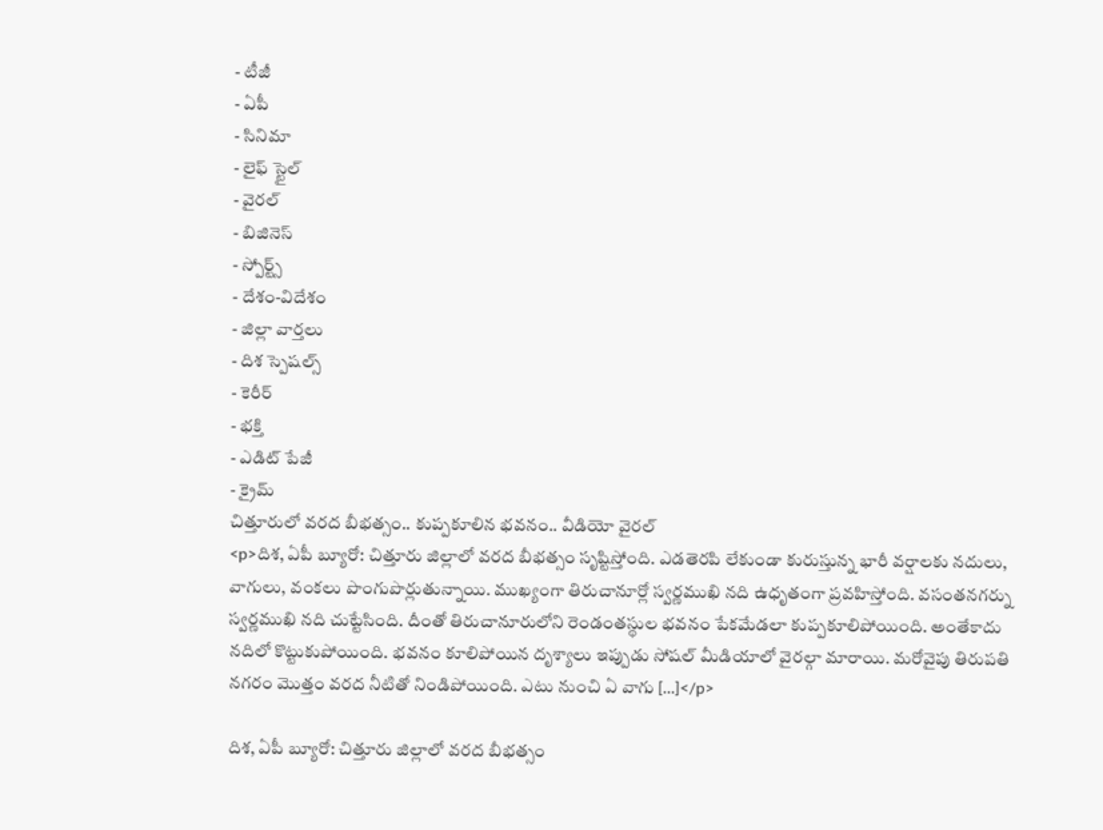- టీజీ
- ఏపీ
- సినిమా
- లైఫ్ స్టైల్
- వైరల్
- బిజినెస్
- స్పోర్ట్స్
- దేశం-విదేశం
- జిల్లా వార్తలు
- దిశ స్పెషల్స్
- కెరీర్
- భక్తి
- ఎడిట్ పేజీ
- క్రైమ్
చిత్తూరులో వరద బీభత్సం.. కుప్పకూలిన భవనం.. వీడియో వైరల్
<p>దిశ, ఏపీ బ్యూరో: చిత్తూరు జిల్లాలో వరద బీభత్సం సృష్టిస్తోంది. ఎడతెరపి లేకుండా కురుస్తున్న భారీ వర్షాలకు నదులు, వాగులు, వంకలు పొంగుపొర్లుతున్నాయి. ముఖ్యంగా తిరుచానూర్లో స్వర్ణముఖి నది ఉధృతంగా ప్రవహిస్తోంది. వసంతనగర్ను స్వర్ణముఖి నది చుట్టేసింది. దీంతో తిరుచానూరులోని రెండంతస్థుల భవనం పేకమేడలా కుప్పకూలిపోయింది. అంతేకాదు నదిలో కొట్టుకుపోయింది. భవనం కూలిపోయిన దృశ్యాలు ఇప్పుడు సోషల్ మీడియాలో వైరల్గా మారాయి. మరోవైపు తిరుపతి నగరం మొత్తం వరద నీటితో నిండిపోయింది. ఎటు నుంచి ఏ వాగు […]</p>

దిశ, ఏపీ బ్యూరో: చిత్తూరు జిల్లాలో వరద బీభత్సం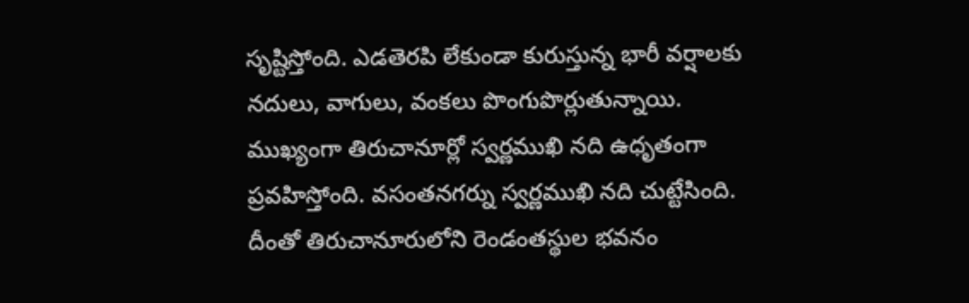సృష్టిస్తోంది. ఎడతెరపి లేకుండా కురుస్తున్న భారీ వర్షాలకు నదులు, వాగులు, వంకలు పొంగుపొర్లుతున్నాయి. ముఖ్యంగా తిరుచానూర్లో స్వర్ణముఖి నది ఉధృతంగా ప్రవహిస్తోంది. వసంతనగర్ను స్వర్ణముఖి నది చుట్టేసింది. దీంతో తిరుచానూరులోని రెండంతస్థుల భవనం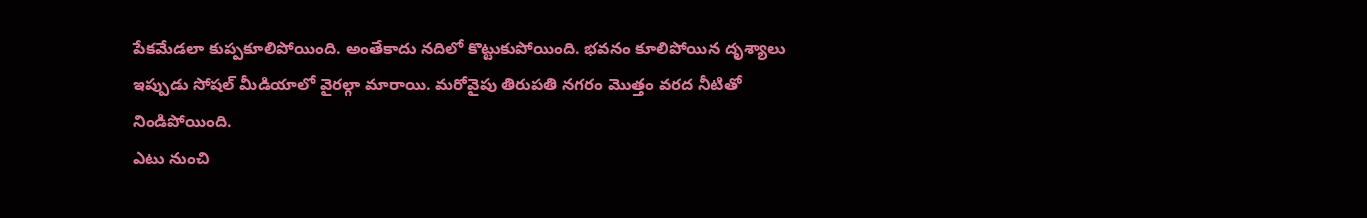పేకమేడలా కుప్పకూలిపోయింది. అంతేకాదు నదిలో కొట్టుకుపోయింది. భవనం కూలిపోయిన దృశ్యాలు ఇప్పుడు సోషల్ మీడియాలో వైరల్గా మారాయి. మరోవైపు తిరుపతి నగరం మొత్తం వరద నీటితో నిండిపోయింది.
ఎటు నుంచి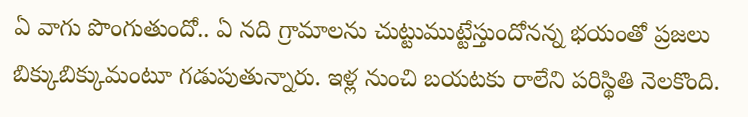ఏ వాగు పొంగుతుందో.. ఏ నది గ్రామాలను చుట్టుముట్టేస్తుందోనన్న భయంతో ప్రజలు బిక్కుబిక్కుమంటూ గడుపుతున్నారు. ఇళ్ల నుంచి బయటకు రాలేని పరిస్థితి నెలకొంది.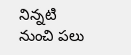నిన్నటి నుంచి పలు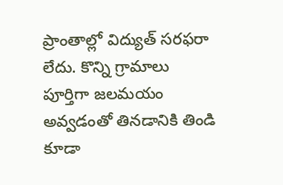ప్రాంతాల్లో విద్యుత్ సరఫరా లేదు. కొన్ని గ్రామాలు పూర్తిగా జలమయం అవ్వడంతో తినడానికి తిండి కూడా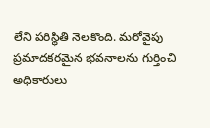లేని పరిస్థితి నెలకొంది. మరోవైపు ప్రమాదకరమైన భవనాలను గుర్తించి అధికారులు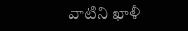వాటిని ఖాళీ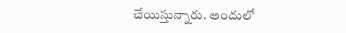చేయిస్తున్నారు. అందులో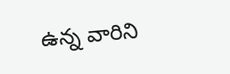ఉన్న వారిని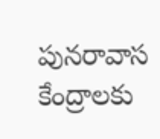పునరావాస కేంద్రాలకు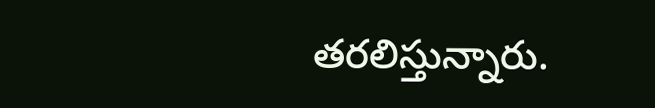తరలిస్తున్నారు.